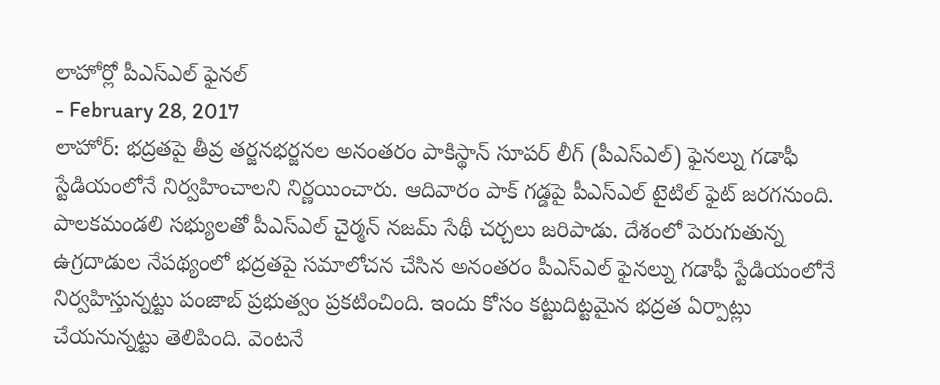లాహోర్లో పీఎస్ఎల్ ఫైనల్
- February 28, 2017
లాహోర్: భద్రతపై తీవ్ర తర్జనభర్జనల అనంతరం పాకిస్థాన్ సూపర్ లీగ్ (పీఎస్ఎల్) ఫైనల్ను గడాఫీ స్టేడియంలోనే నిర్వహించాలని నిర్ణయించారు. ఆదివారం పాక్ గడ్డపై పీఎస్ఎల్ టైటిల్ ఫైట్ జరగనుంది. పాలకమండలి సభ్యులతో పీఎస్ఎల్ చైర్మన్ నజమ్ సేథీ చర్చలు జరిపాడు. దేశంలో పెరుగుతున్న ఉగ్రదాడుల నేపథ్యంలో భద్రతపై సమాలోచన చేసిన అనంతరం పీఎస్ఎల్ ఫైనల్ను గడాఫీ స్టేడియంలోనే నిర్వహిస్తున్నట్టు పంజాబ్ ప్రభుత్వం ప్రకటించింది. ఇందు కోసం కట్టుదిట్టమైన భద్రత ఏర్పాట్లు చేయనున్నట్టు తెలిపింది. వెంటనే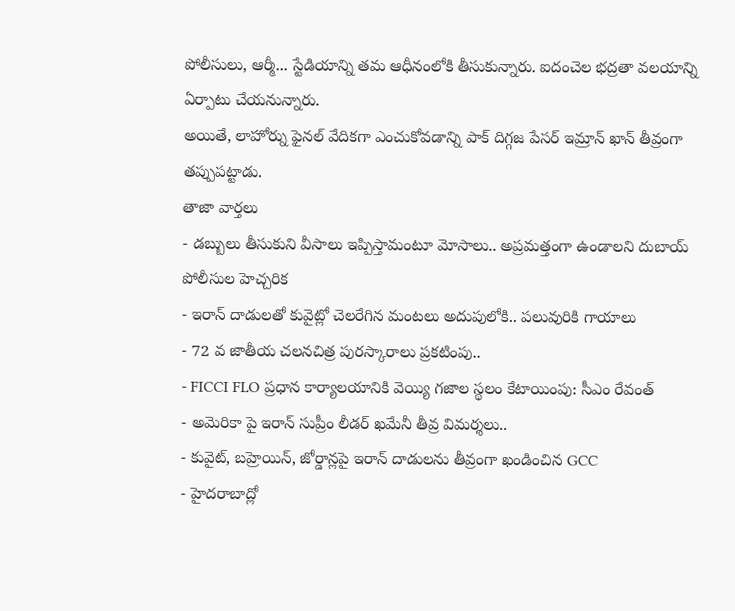పోలీసులు, ఆర్మీ... స్టేడియాన్ని తమ ఆధీనంలోకి తీసుకున్నారు. ఐదంచెల భద్రతా వలయాన్ని ఏర్పాటు చేయనున్నారు.
అయితే, లాహోర్ను ఫైనల్ వేదికగా ఎంచుకోవడాన్ని పాక్ దిగ్గజ పేసర్ ఇమ్రాన్ ఖాన్ తీవ్రంగా తప్పుపట్టాడు.
తాజా వార్తలు
- డబ్బులు తీసుకుని వీసాలు ఇప్పిస్తామంటూ మోసాలు.. అప్రమత్తంగా ఉండాలని దుబాయ్ పోలీసుల హెచ్చరిక
- ఇరాన్ దాడులతో కువైట్లో చెలరేగిన మంటలు అదుపులోకి.. పలువురికి గాయాలు
- 72 వ జాతీయ చలనచిత్ర పురస్కారాలు ప్రకటింపు..
- FICCI FLO ప్రధాన కార్యాలయానికి వెయ్యి గజాల స్థలం కేటాయింపు: సీఎం రేవంత్
- అమెరికా పై ఇరాన్ సుప్రీం లీడర్ ఖమేనీ తీవ్ర విమర్శలు..
- కువైట్, బహ్రెయిన్, జోర్డాన్లపై ఇరాన్ దాడులను తీవ్రంగా ఖండించిన GCC
- హైదరాబాద్లో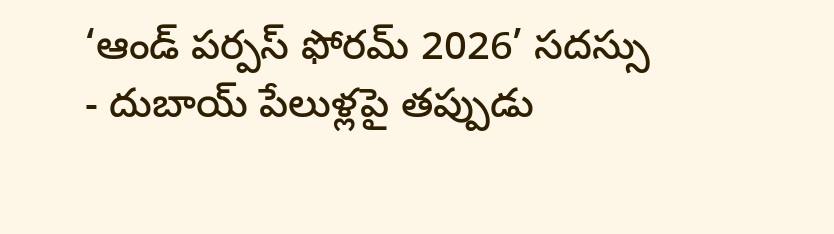‘ఆండ్ పర్పస్ ఫోరమ్ 2026’ సదస్సు
- దుబాయ్ పేలుళ్లపై తప్పుడు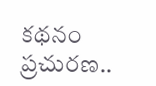కథనం ప్రచురణ..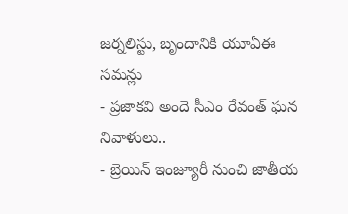జర్నలిస్టు, బృందానికి యూఏఈ సమన్లు
- ప్రజాకవి అందె సీఎం రేవంత్ ఘన నివాళులు..
- బ్రెయిన్ ఇంజ్యూరీ నుంచి జాతీయ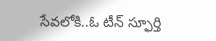సేవలోకి..ఓ టీన్ స్ఫూర్తి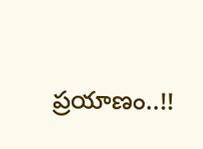ప్రయాణం..!!